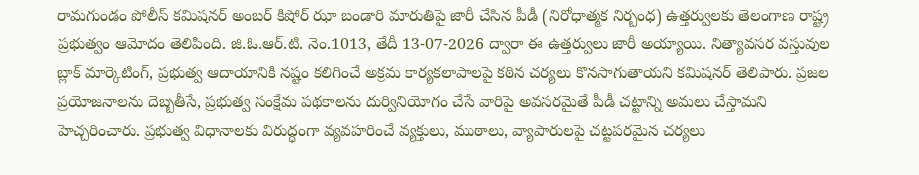రామగుండం పోలీస్ కమిషనర్ అంబర్ కిషోర్ ఝా బండారి మారుతిపై జారీ చేసిన పీడీ (నిరోధాత్మక నిర్బంధ) ఉత్తర్వులకు తెలంగాణ రాష్ట్ర ప్రభుత్వం ఆమోదం తెలిపింది. జి.ఓ.ఆర్.టి. నెం.1013, తేదీ 13-07-2026 ద్వారా ఈ ఉత్తర్వులు జారీ అయ్యాయి. నిత్యావసర వస్తువుల బ్లాక్ మార్కెటింగ్, ప్రభుత్వ ఆదాయానికి నష్టం కలిగించే అక్రమ కార్యకలాపాలపై కఠిన చర్యలు కొనసాగుతాయని కమిషనర్ తెలిపారు. ప్రజల ప్రయోజనాలను దెబ్బతీసే, ప్రభుత్వ సంక్షేమ పథకాలను దుర్వినియోగం చేసే వారిపై అవసరమైతే పీడీ చట్టాన్ని అమలు చేస్తామని హెచ్చరించారు. ప్రభుత్వ విధానాలకు విరుద్ధంగా వ్యవహరించే వ్యక్తులు, ముఠాలు, వ్యాపారులపై చట్టపరమైన చర్యలు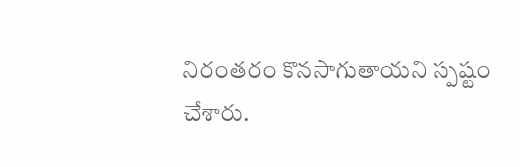నిరంతరం కొనసాగుతాయని స్పష్టం చేశారు.